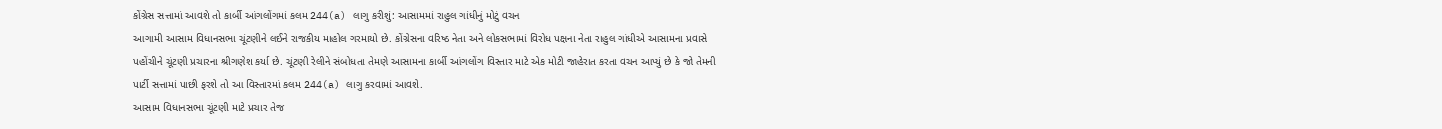કોંગ્રેસ સત્તામાં આવશે તો કાર્બી આંગલોંગમાં કલમ 244(a) લાગુ કરીશું: આસામમાં રાહુલ ગાંધીનું મોટું વચન
આગામી આસામ વિધાનસભા ચૂંટણીને લઈને રાજકીય માહોલ ગરમાયો છે. કોંગ્રેસના વરિષ્ઠ નેતા અને લોકસભામાં વિરોધ પક્ષના નેતા રાહુલ ગાંધીએ આસામના પ્રવાસે પહોંચીને ચૂંટણી પ્રચારના શ્રીગણેશ કર્યા છે. ચૂંટણી રેલીને સંબોધતા તેમણે આસામના કાર્બી આંગલોંગ વિસ્તાર માટે એક મોટી જાહેરાત કરતા વચન આપ્યું છે કે જો તેમની પાર્ટી સત્તામાં પાછી ફરશે તો આ વિસ્તારમાં કલમ 244(a) લાગુ કરવામાં આવશે.
આસામ વિધાનસભા ચૂંટણી માટે પ્રચાર તેજ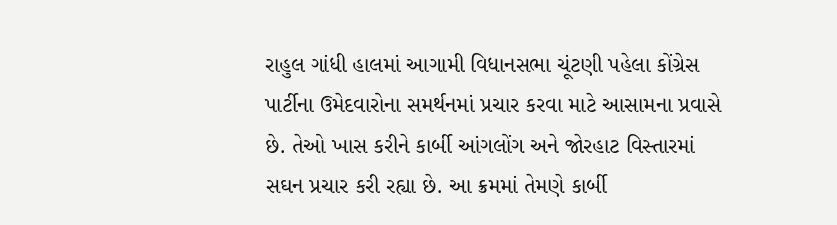રાહુલ ગાંધી હાલમાં આગામી વિધાનસભા ચૂંટણી પહેલા કોંગ્રેસ પાર્ટીના ઉમેદવારોના સમર્થનમાં પ્રચાર કરવા માટે આસામના પ્રવાસે છે. તેઓ ખાસ કરીને કાર્બી આંગલોંગ અને જોરહાટ વિસ્તારમાં સઘન પ્રચાર કરી રહ્યા છે. આ ક્રમમાં તેમણે કાર્બી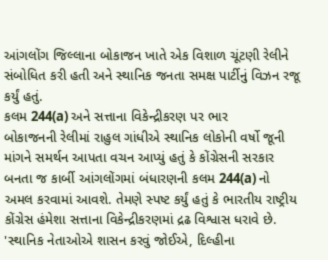આંગલોંગ જિલ્લાના બોકાજન ખાતે એક વિશાળ ચૂંટણી રેલીને સંબોધિત કરી હતી અને સ્થાનિક જનતા સમક્ષ પાર્ટીનું વિઝન રજૂ કર્યું હતું.
કલમ 244(a) અને સત્તાના વિકેન્દ્રીકરણ પર ભાર
બોકાજનની રેલીમાં રાહુલ ગાંધીએ સ્થાનિક લોકોની વર્ષો જૂની માંગને સમર્થન આપતા વચન આપ્યું હતું કે કોંગ્રેસની સરકાર બનતા જ કાર્બી આંગલોંગમાં બંધારણની કલમ 244(a) નો અમલ કરવામાં આવશે. તેમણે સ્પષ્ટ કર્યું હતું કે ભારતીય રાષ્ટ્રીય કોંગ્રેસ હંમેશા સત્તાના વિકેન્દ્રીકરણમાં દ્રઢ વિશ્વાસ ધરાવે છે.
'સ્થાનિક નેતાઓએ શાસન કરવું જોઈએ, દિલ્હીના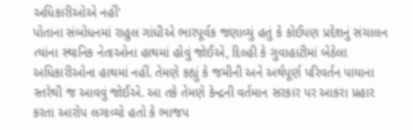અધિકારીઓએ નહીં'
પોતાના સંબોધનમાં રાહુલ ગાંધીએ ભારપૂર્વક જણાવ્યું હતું કે કોઈપણ પ્રદેશનું સંચાલન ત્યાંના સ્થાનિક નેતાઓના હાથમાં હોવું જોઈએ, દિલ્હી કે ગુવાહાટીમાં બેઠેલા અધિકારીઓના હાથમાં નહીં. તેમણે કહ્યું કે જમીની અને અર્થપૂર્ણ પરિવર્તન પાયાના સ્તરેથી જ આવવું જોઈએ. આ તકે તેમણે કેન્દ્રની વર્તમાન સરકાર પર આકરા પ્રહાર કરતા આરોપ લગાવ્યો હતો કે ભાજપ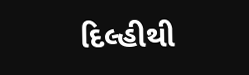દિલ્હીથી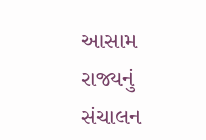આસામ રાજ્યનું સંચાલન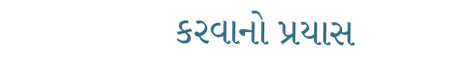કરવાનો પ્રયાસ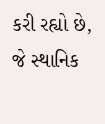કરી રહ્યો છે, જે સ્થાનિક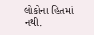લોકોના હિતમાં નથી.